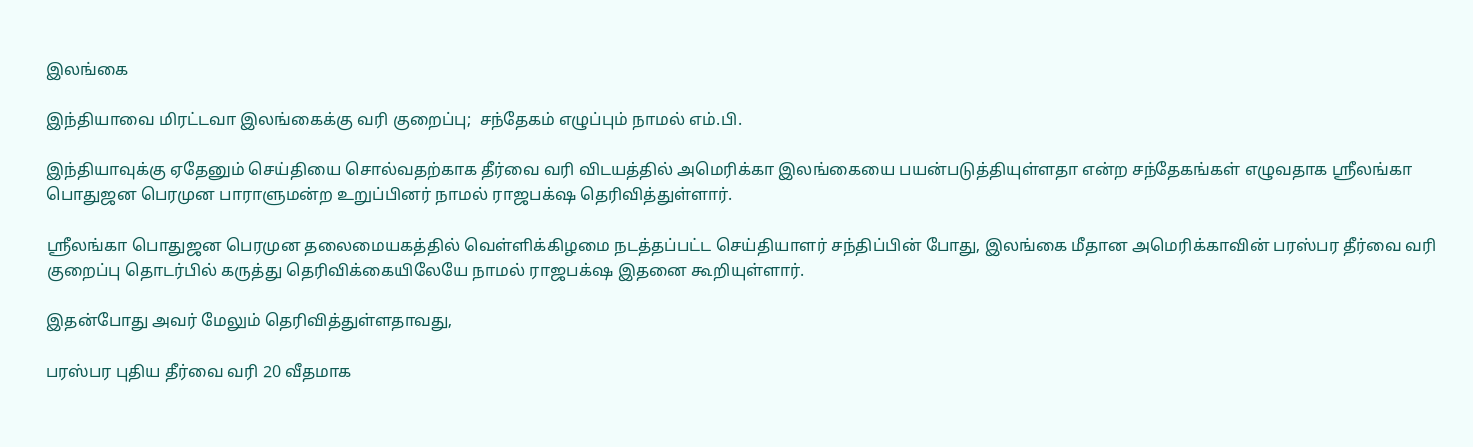இலங்கை

இந்தியாவை மிரட்டவா இலங்கைக்கு வரி குறைப்பு;  சந்தேகம் எழுப்பும் நாமல் எம்.பி.

இந்தியாவுக்கு ஏதேனும் செய்தியை சொல்வதற்காக தீர்வை வரி விடயத்தில் அமெரிக்கா இலங்கையை பயன்படுத்தியுள்ளதா என்ற சந்தேகங்கள் எழுவதாக ஶ்ரீலங்கா பொதுஜன பெரமுன பாராளுமன்ற உறுப்பினர் நாமல் ராஜபக்‌ஷ தெரிவித்துள்ளார்.

ஶ்ரீலங்கா பொதுஜன பெரமுன தலைமையகத்தில் வெள்ளிக்கிழமை நடத்தப்பட்ட செய்தியாளர் சந்திப்பின் போது, இலங்கை மீதான அமெரிக்காவின் பரஸ்பர தீர்வை வரி குறைப்பு தொடர்பில் கருத்து தெரிவிக்கையிலேயே நாமல் ராஜபக்‌ஷ இதனை கூறியுள்ளார்.

இதன்போது அவர் மேலும் தெரிவித்துள்ளதாவது,

பரஸ்பர புதிய தீர்வை வரி 20 வீதமாக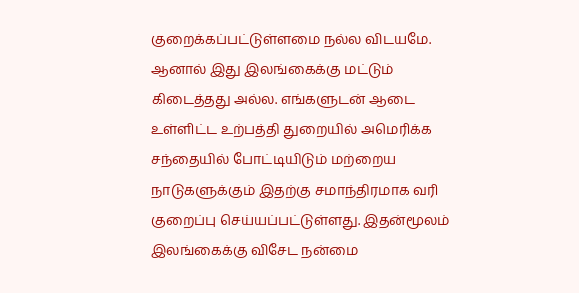குறைக்கப்பட்டுள்ளமை நல்ல விடயமே. ஆனால் இது இலங்கைக்கு மட்டும் கிடைத்தது அல்ல. எங்களுடன் ஆடை உள்ளிட்ட உற்பத்தி துறையில் அமெரிக்க சந்தையில் போட்டியிடும் மற்றைய நாடுகளுக்கும் இதற்கு சமாந்திரமாக வரி குறைப்பு செய்யப்பட்டுள்ளது. இதன்மூலம் இலங்கைக்கு விசேட நன்மை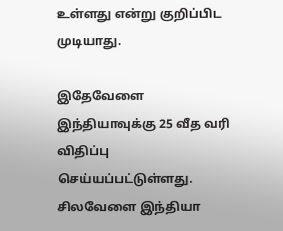உள்ளது என்று குறிப்பிட முடியாது.

இதேவேளை இந்தியாவுக்கு 25 வீத வரி விதிப்பு செய்யப்பட்டுள்ளது. சிலவேளை இந்தியா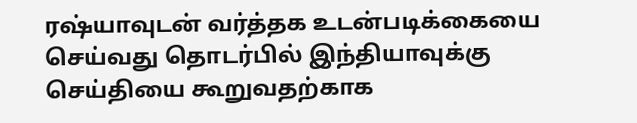ரஷ்யாவுடன் வர்த்தக உடன்படிக்கையை செய்வது தொடர்பில் இந்தியாவுக்கு செய்தியை கூறுவதற்காக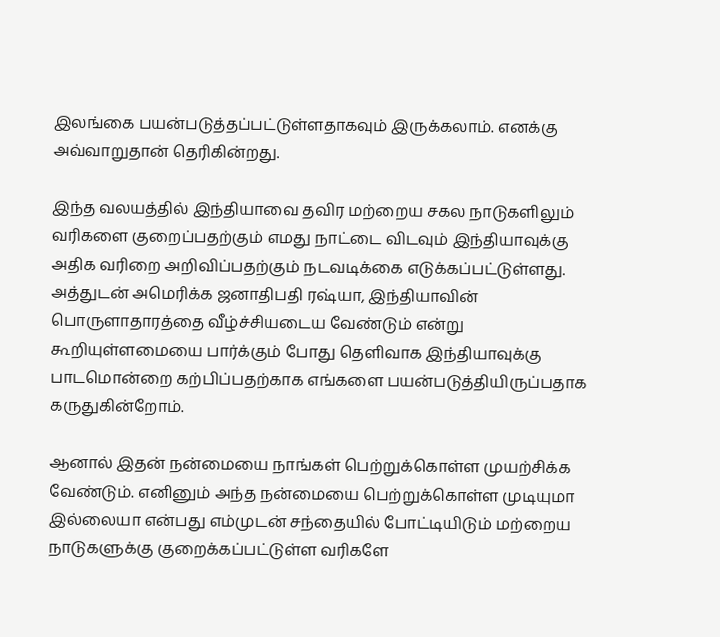இலங்கை பயன்படுத்தப்பட்டுள்ளதாகவும் இருக்கலாம். எனக்கு அவ்வாறுதான் தெரிகின்றது.

இந்த வலயத்தில் இந்தியாவை தவிர மற்றைய சகல நாடுகளிலும் வரிகளை குறைப்பதற்கும் எமது நாட்டை விடவும் இந்தியாவுக்கு அதிக வரிறை அறிவிப்பதற்கும் நடவடிக்கை எடுக்கப்பட்டுள்ளது. அத்துடன் அமெரிக்க ஜனாதிபதி ரஷ்யா, இந்தியாவின் பொருளாதாரத்தை வீழ்ச்சியடைய வேண்டும் என்று கூறியுள்ளமையை பார்க்கும் போது தெளிவாக இந்தியாவுக்கு பாடமொன்றை கற்பிப்பதற்காக எங்களை பயன்படுத்தியிருப்பதாக கருதுகின்றோம்.

ஆனால் இதன் நன்மையை நாங்கள் பெற்றுக்கொள்ள முயற்சிக்க வேண்டும். எனினும் அந்த நன்மையை பெற்றுக்கொள்ள முடியுமா இல்லையா என்பது எம்முடன் சந்தையில் போட்டியிடும் மற்றைய நாடுகளுக்கு குறைக்கப்பட்டுள்ள வரிகளே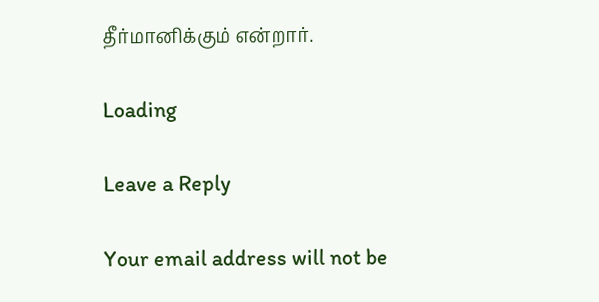தீர்மானிக்கும் என்றார்.

Loading

Leave a Reply

Your email address will not be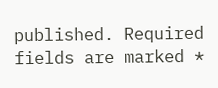published. Required fields are marked *